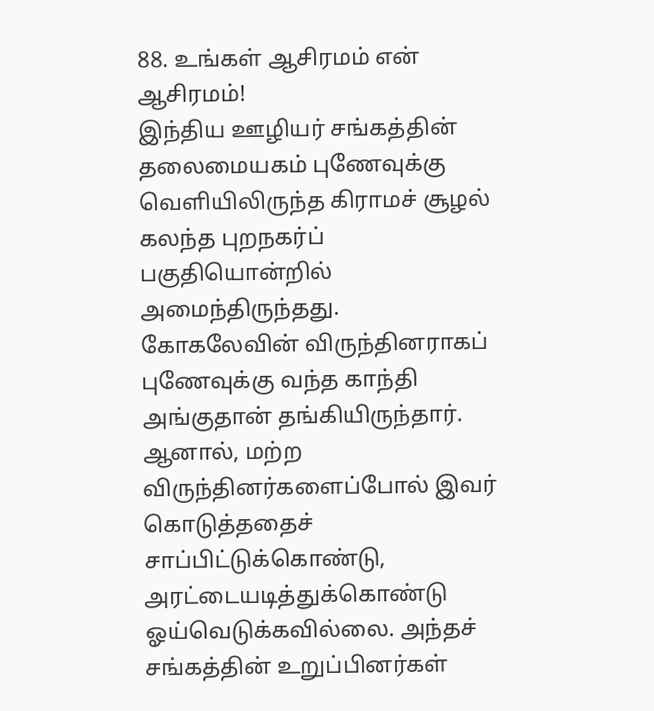88. உங்கள் ஆசிரமம் என் ஆசிரமம்!
இந்திய ஊழியர் சங்கத்தின் தலைமையகம் புணேவுக்கு வெளியிலிருந்த கிராமச் சூழல் கலந்த புறநகர்ப் பகுதியொன்றில் அமைந்திருந்தது. கோகலேவின் விருந்தினராகப் புணேவுக்கு வந்த காந்தி அங்குதான் தங்கியிருந்தார்.
ஆனால், மற்ற விருந்தினர்களைப்போல் இவர் கொடுத்ததைச் சாப்பிட்டுக்கொண்டு, அரட்டையடித்துக்கொண்டு ஓய்வெடுக்கவில்லை. அந்தச் சங்கத்தின் உறுப்பினர்கள்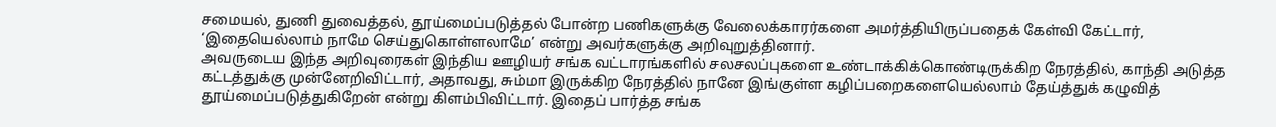சமையல், துணி துவைத்தல், தூய்மைப்படுத்தல் போன்ற பணிகளுக்கு வேலைக்காரர்களை அமர்த்தியிருப்பதைக் கேள்வி கேட்டார், ‘இதையெல்லாம் நாமே செய்துகொள்ளலாமே’ என்று அவர்களுக்கு அறிவுறுத்தினார்.
அவருடைய இந்த அறிவுரைகள் இந்திய ஊழியர் சங்க வட்டாரங்களில் சலசலப்புகளை உண்டாக்கிக்கொண்டிருக்கிற நேரத்தில், காந்தி அடுத்த கட்டத்துக்கு முன்னேறிவிட்டார், அதாவது, சும்மா இருக்கிற நேரத்தில் நானே இங்குள்ள கழிப்பறைகளையெல்லாம் தேய்த்துக் கழுவித் தூய்மைப்படுத்துகிறேன் என்று கிளம்பிவிட்டார். இதைப் பார்த்த சங்க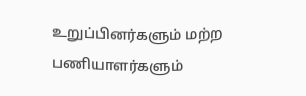உறுப்பினர்களும் மற்ற பணியாளர்களும்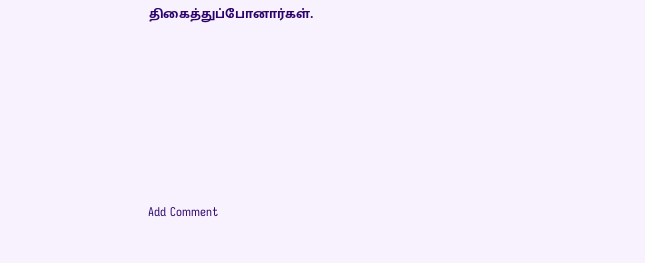திகைத்துப்போனார்கள்.










Add Comment